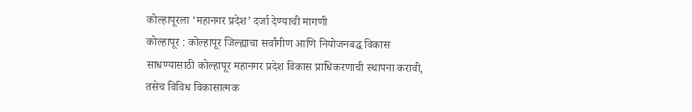कोल्हापूरला ‘महानगर प्रदेश’ दर्जा देण्याची मागणी
कोल्हापूर : कोल्हापूर जिल्ह्याचा सर्वांगीण आणि नियोजनबद्ध विकास साधण्यासाठी कोल्हापूर महानगर प्रदेश विकास प्राधिकरणाची स्थापना करावी, तसेच विविध विकासात्मक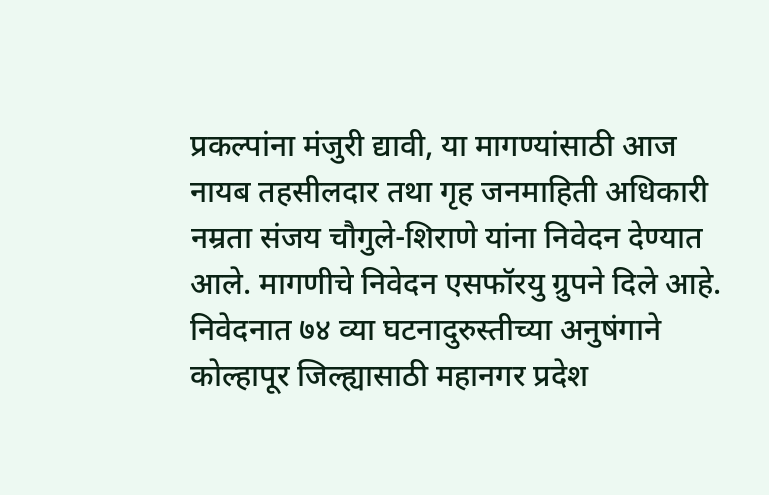प्रकल्पांना मंजुरी द्यावी, या मागण्यांसाठी आज नायब तहसीलदार तथा गृह जनमाहिती अधिकारी नम्रता संजय चौगुले-शिराणे यांना निवेदन देण्यात आले. मागणीचे निवेदन एसफॉरयु ग्रुपने दिले आहे.
निवेदनात ७४ व्या घटनादुरुस्तीच्या अनुषंगाने कोल्हापूर जिल्ह्यासाठी महानगर प्रदेश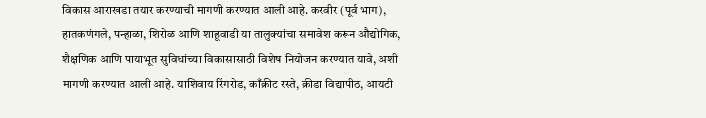विकास आराखडा तयार करण्याची मागणी करण्यात आली आहे. करवीर (पूर्व भाग), हातकणंगले, पन्हाळा, शिरोळ आणि शाहूवाडी या तालुक्यांचा समावेश करून औद्योगिक, शैक्षणिक आणि पायाभूत सुविधांच्या विकासासाठी विशेष नियोजन करण्यात यावे, अशी मागणी करण्यात आली आहे. याशिवाय रिंगरोड, काँक्रीट रस्ते, क्रीडा विद्यापीठ, आयटी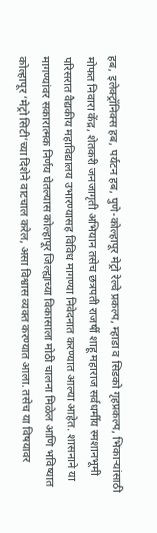हब, इलेक्ट्रॉनिक्स हब, पर्यटन हब, पुणे-कोल्हापूर मेट्रो रेल्वे प्रकल्प, म्हाडा व सिडको गृहप्रकल्प, भिकाऱ्यांसाठी मोफत निवारा केंद्र, शेतकरी जनजागृती अभियान तसेच छत्रपती राजर्षी शाहू महाराज सर्वधर्मीय स्मशानभूमी परिसरात वैद्यकीय महाविद्यालय उभारण्यासह विविध मागण्या निवेदनात करण्यात आल्या आहेत. शासनाने या मागण्यांवर सकारात्मक निर्णय घेतल्यास कोल्हापूर जिल्ह्याच्या विकासाला मोठी चालना मिळेल आणि भविष्यात कोल्हापूर ‘मेट्रो सिटी’च्या दिशेने वाटचाल करेल, असा विश्वास व्यक्त करण्यात आला. तसेच या विषयावर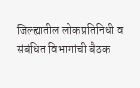जिल्ह्यातील लोकप्रतिनिधी व संबंधित विभागांची बैठक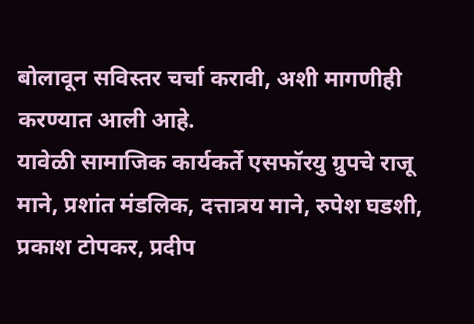बोलावून सविस्तर चर्चा करावी, अशी मागणीही करण्यात आली आहे.
यावेळी सामाजिक कार्यकर्ते एसफॉरयु ग्रुपचे राजू माने, प्रशांत मंडलिक, दत्तात्रय माने, रुपेश घडशी, प्रकाश टोपकर, प्रदीप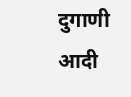दुगाणी आदी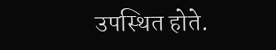उपस्थित होते.